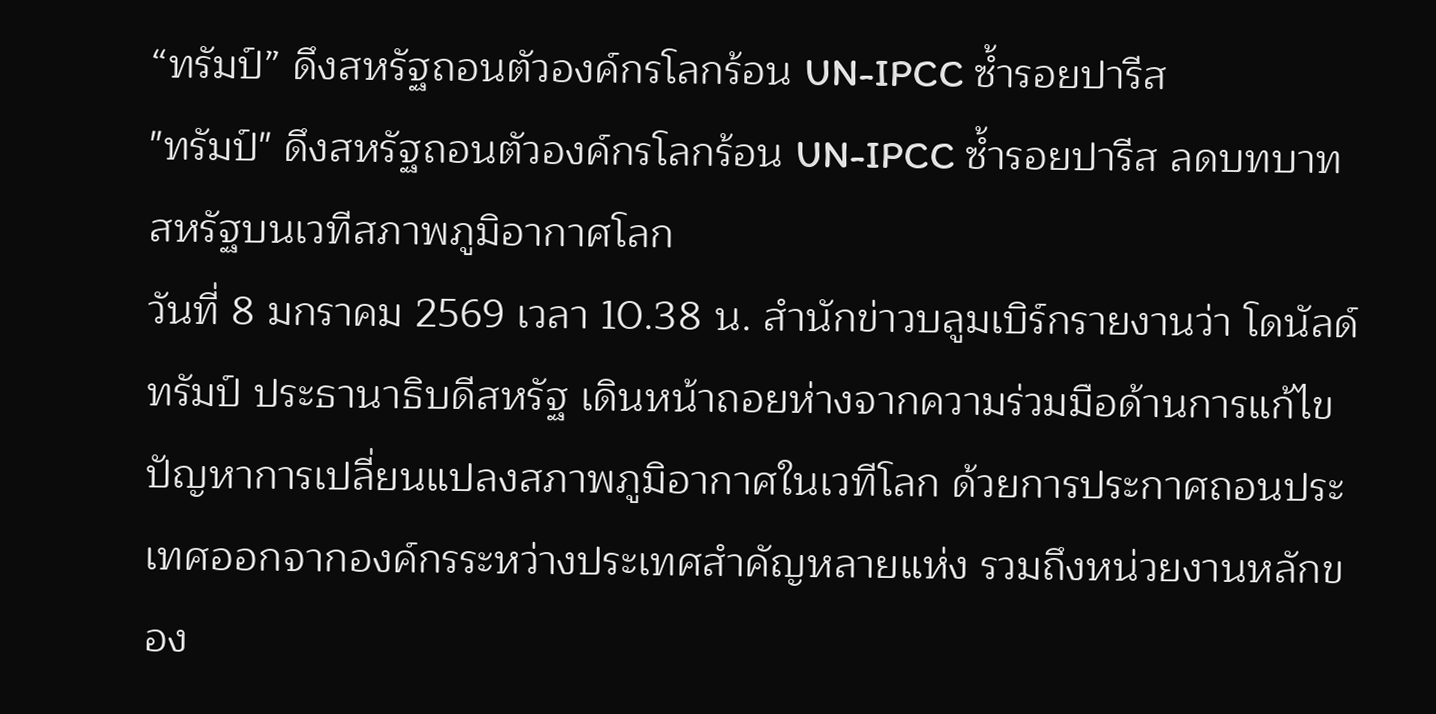“ทรัมป์” ดึงสหรัฐถอนตัวองค์กรโลกร้อน UN-IPCC ซ้ำรอยปารีส
"ทรัมป์" ดึงสหรัฐถอนตัวองค์กรโลกร้อน UN-IPCC ซ้ำรอยปารีส ลดบทบาทสหรัฐบนเวทีสภาพภูมิอากาศโลก
วันที่ 8 มกราคม 2569 เวลา 10.38 น. สำนักข่าวบลูมเบิร์กรายงานว่า โดนัลด์ ทรัมป์ ประธานาธิบดีสหรัฐ เดินหน้าถอยห่างจากความร่วมมือด้านการแก้ไขปัญหาการเปลี่ยนแปลงสภาพภูมิอากาศในเวทีโลก ด้วยการประกาศถอนประเทศออกจากองค์กรระหว่างประเทศสำคัญหลายแห่ง รวมถึงหน่วยงานหลักของ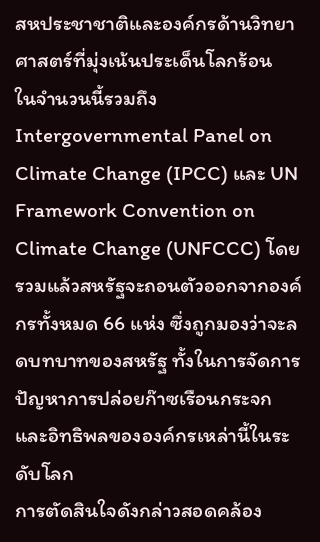สหประชาชาติและองค์กรด้านวิทยาศาสตร์ที่มุ่งเน้นประเด็นโลกร้อน
ในจำนวนนี้รวมถึง Intergovernmental Panel on Climate Change (IPCC) และ UN Framework Convention on Climate Change (UNFCCC) โดยรวมแล้วสหรัฐจะถอนตัวออกจากองค์กรทั้งหมด 66 แห่ง ซึ่งถูกมองว่าจะลดบทบาทของสหรัฐ ทั้งในการจัดการปัญหาการปล่อยก๊าซเรือนกระจก และอิทธิพลขององค์กรเหล่านี้ในระดับโลก
การตัดสินใจดังกล่าวสอดคล้อง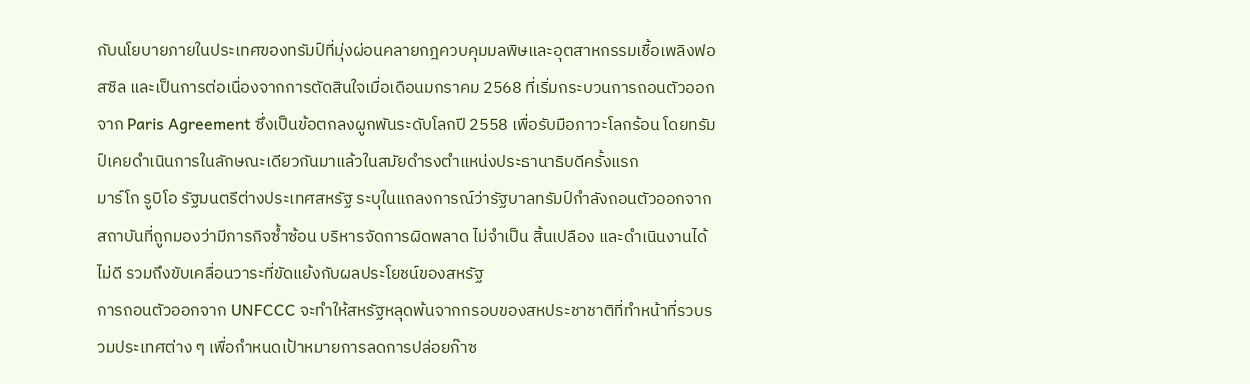กับนโยบายภายในประเทศของทรัมป์ที่มุ่งผ่อนคลายกฎควบคุมมลพิษและอุตสาหกรรมเชื้อเพลิงฟอสซิล และเป็นการต่อเนื่องจากการตัดสินใจเมื่อเดือนมกราคม 2568 ที่เริ่มกระบวนการถอนตัวออกจาก Paris Agreement ซึ่งเป็นข้อตกลงผูกพันระดับโลกปี 2558 เพื่อรับมือภาวะโลกร้อน โดยทรัมป์เคยดำเนินการในลักษณะเดียวกันมาแล้วในสมัยดำรงตำแหน่งประธานาธิบดีครั้งแรก
มาร์โก รูบิโอ รัฐมนตรีต่างประเทศสหรัฐ ระบุในแถลงการณ์ว่ารัฐบาลทรัมป์กำลังถอนตัวออกจากสถาบันที่ถูกมองว่ามีภารกิจซ้ำซ้อน บริหารจัดการผิดพลาด ไม่จำเป็น สิ้นเปลือง และดำเนินงานได้ไม่ดี รวมถึงขับเคลื่อนวาระที่ขัดแย้งกับผลประโยชน์ของสหรัฐ
การถอนตัวออกจาก UNFCCC จะทำให้สหรัฐหลุดพ้นจากกรอบของสหประชาชาติที่ทำหน้าที่รวบรวมประเทศต่าง ๆ เพื่อกำหนดเป้าหมายการลดการปล่อยก๊าซ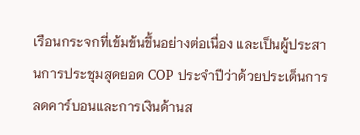เรือนกระจกที่เข้มข้นขึ้นอย่างต่อเนื่อง และเป็นผู้ประสานการประชุมสุดยอด COP ประจำปีว่าด้วยประเด็นการลดคาร์บอนและการเงินด้านส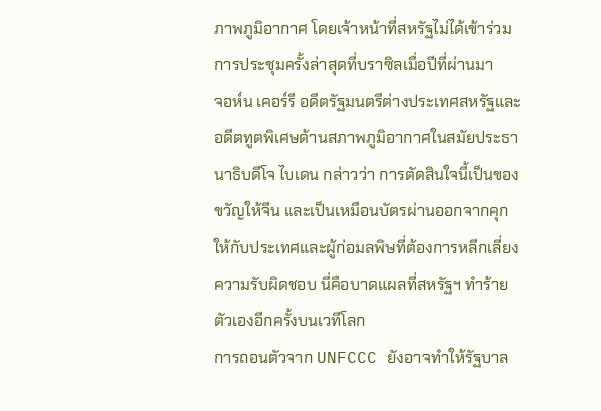ภาพภูมิอากาศ โดยเจ้าหน้าที่สหรัฐไม่ได้เข้าร่วมการประชุมครั้งล่าสุดที่บราซิลเมื่อปีที่ผ่านมา
จอห์น เคอร์รี อดีตรัฐมนตรีต่างประเทศสหรัฐและอดีตทูตพิเศษด้านสภาพภูมิอากาศในสมัยประธานาธิบดีโจ ไบเดน กล่าวว่า การตัดสินใจนี้เป็นของขวัญให้จีน และเป็นเหมือนบัตรผ่านออกจากคุกให้กับประเทศและผู้ก่อมลพิษที่ต้องการหลีกเลี่ยงความรับผิดชอบ นี่คือบาดแผลที่สหรัฐฯ ทำร้ายตัวเองอีกครั้งบนเวทีโลก
การถอนตัวจาก UNFCCC ยังอาจทำให้รัฐบาล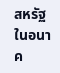สหรัฐในอนาค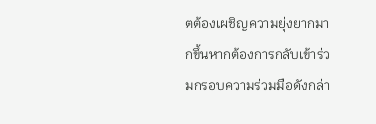ตต้องเผชิญความยุ่งยากมากขึ้นหากต้องการกลับเข้าร่วมกรอบความร่วมมือดังกล่า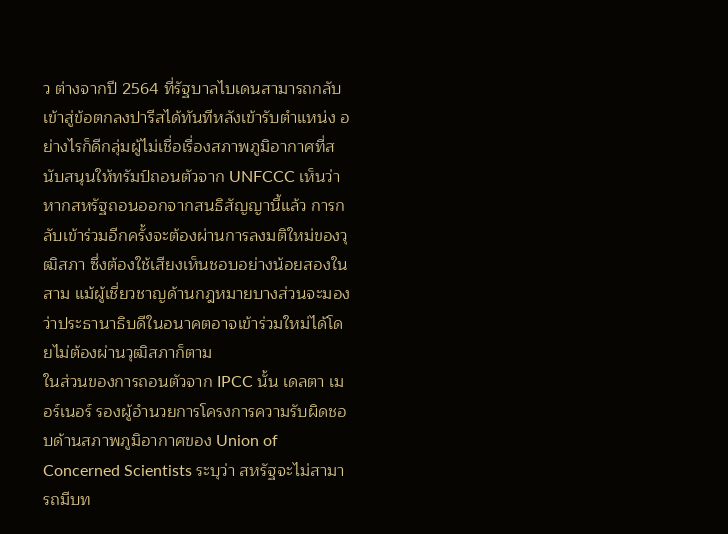ว ต่างจากปี 2564 ที่รัฐบาลไบเดนสามารถกลับเข้าสู่ข้อตกลงปารีสได้ทันทีหลังเข้ารับตำแหน่ง อย่างไรก็ดีกลุ่มผู้ไม่เชื่อเรื่องสภาพภูมิอากาศที่สนับสนุนให้ทรัมป์ถอนตัวจาก UNFCCC เห็นว่า หากสหรัฐถอนออกจากสนธิสัญญานี้แล้ว การกลับเข้าร่วมอีกครั้งจะต้องผ่านการลงมติใหม่ของวุฒิสภา ซึ่งต้องใช้เสียงเห็นชอบอย่างน้อยสองในสาม แม้ผู้เชี่ยวชาญด้านกฎหมายบางส่วนจะมองว่าประธานาธิบดีในอนาคตอาจเข้าร่วมใหม่ได้โดยไม่ต้องผ่านวุฒิสภาก็ตาม
ในส่วนของการถอนตัวจาก IPCC นั้น เดลตา เมอร์เนอร์ รองผู้อำนวยการโครงการความรับผิดชอบด้านสภาพภูมิอากาศของ Union of Concerned Scientists ระบุว่า สหรัฐจะไม่สามารถมีบท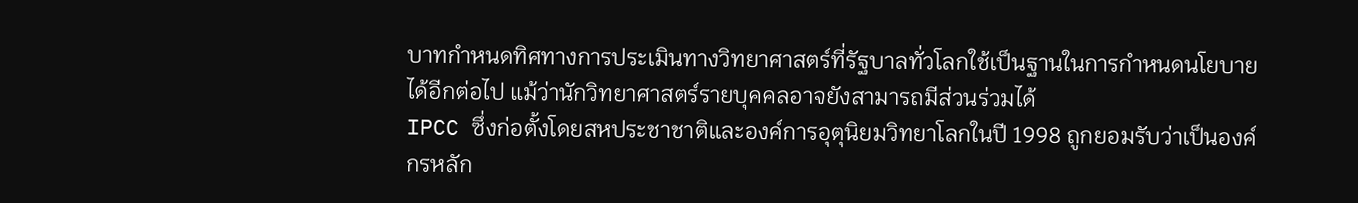บาทกำหนดทิศทางการประเมินทางวิทยาศาสตร์ที่รัฐบาลทั่วโลกใช้เป็นฐานในการกำหนดนโยบายได้อีกต่อไป แม้ว่านักวิทยาศาสตร์รายบุคคลอาจยังสามารถมีส่วนร่วมได้
IPCC ซึ่งก่อตั้งโดยสหประชาชาติและองค์การอุตุนิยมวิทยาโลกในปี 1998 ถูกยอมรับว่าเป็นองค์กรหลัก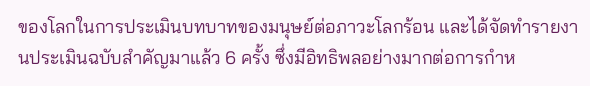ของโลกในการประเมินบทบาทของมนุษย์ต่อภาวะโลกร้อน และได้จัดทำรายงานประเมินฉบับสำคัญมาแล้ว 6 ครั้ง ซึ่งมีอิทธิพลอย่างมากต่อการกำห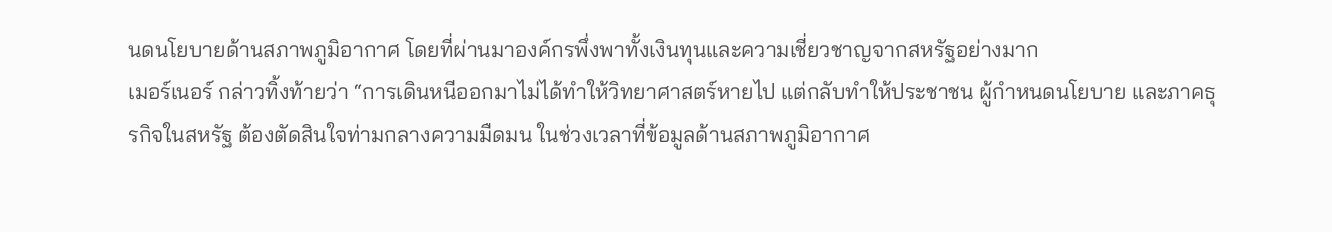นดนโยบายด้านสภาพภูมิอากาศ โดยที่ผ่านมาองค์กรพึ่งพาทั้งเงินทุนและความเชี่ยวชาญจากสหรัฐอย่างมาก
เมอร์เนอร์ กล่าวทิ้งท้ายว่า “การเดินหนีออกมาไม่ได้ทำให้วิทยาศาสตร์หายไป แต่กลับทำให้ประชาชน ผู้กำหนดนโยบาย และภาคธุรกิจในสหรัฐ ต้องตัดสินใจท่ามกลางความมืดมน ในช่วงเวลาที่ข้อมูลด้านสภาพภูมิอากาศ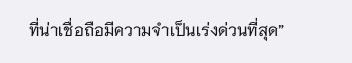ที่น่าเชื่อถือมีความจำเป็นเร่งด่วนที่สุด”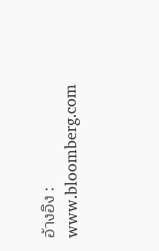อ้างอิง : www.bloomberg.com